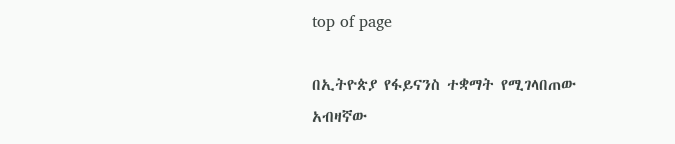top of page

በኢትዮጵያ የፋይናንስ ተቋማት የሚገላበጠው አብዛኛው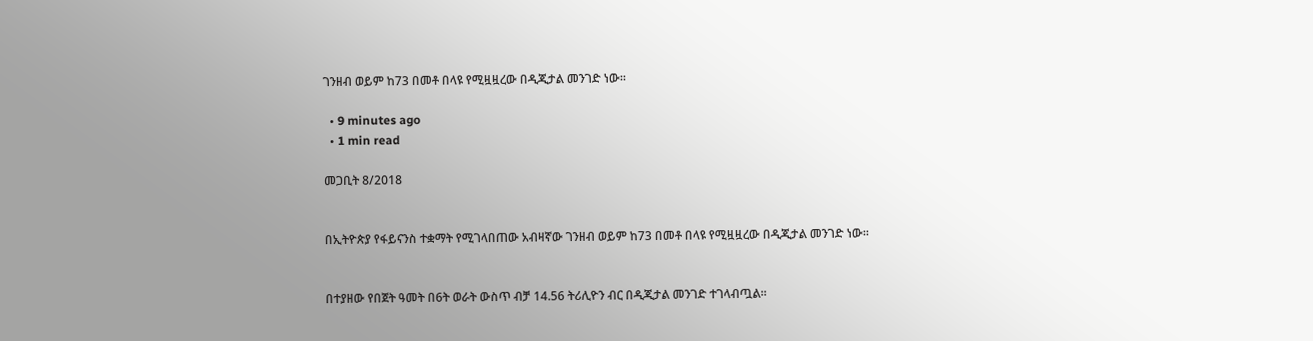ገንዘብ ወይም ከ73 በመቶ በላዩ የሚዟዟረው በዲጂታል መንገድ ነው፡፡

  • 9 minutes ago
  • 1 min read

መጋቢት 8/2018


በኢትዮጵያ የፋይናንስ ተቋማት የሚገላበጠው አብዛኛው ገንዘብ ወይም ከ73 በመቶ በላዩ የሚዟዟረው በዲጂታል መንገድ ነው፡፡


በተያዘው የበጀት ዓመት በ6ት ወራት ውስጥ ብቻ 14.56 ትሪሊዮን ብር በዲጂታል መንገድ ተገላብጧል፡፡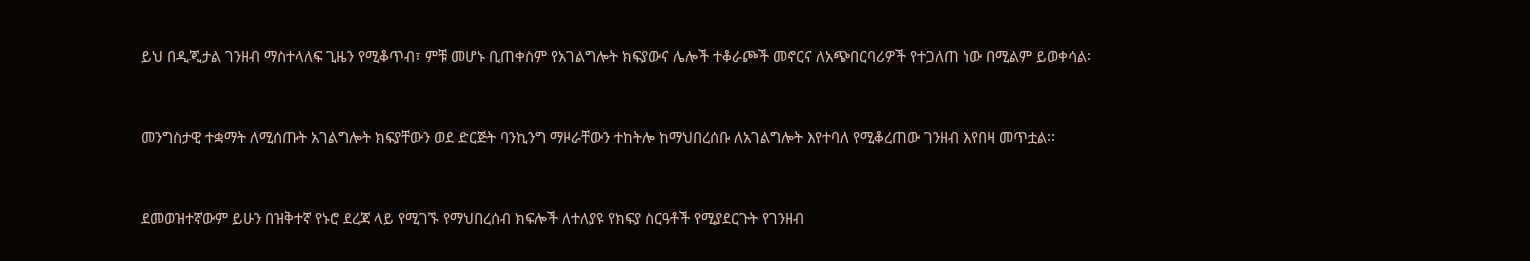ይህ በዲጂታል ገንዘብ ማስተላለፍ ጊዜን የሚቆጥብ፣ ምቹ መሆኑ ቢጠቀስም የአገልግሎት ክፍያውና ሌሎች ተቆራጮች መኖርና ለአጭበርባሪዎች የተጋለጠ ነው በሚልም ይወቀሳል፡


መንግስታዊ ተቋማት ለሚሰጡት አገልግሎት ክፍያቸውን ወደ ድርጅት ባንኪንግ ማዞራቸውን ተከትሎ ከማህበረሰቡ ለአገልግሎት እየተባለ የሚቆረጠው ገንዘብ እየበዛ መጥቷል፡፡


ደመወዝተኛውም ይሁን በዝቅተኛ የኑሮ ደረጃ ላይ የሚገኙ የማህበረሰብ ክፍሎች ለተለያዩ የክፍያ ስርዓቶች የሚያደርጉት የገንዘብ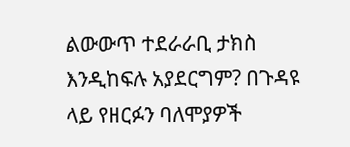ልውውጥ ተደራራቢ ታክስ እንዲከፍሉ አያደርግም? በጉዳዩ ላይ የዘርፉን ባለሞያዎች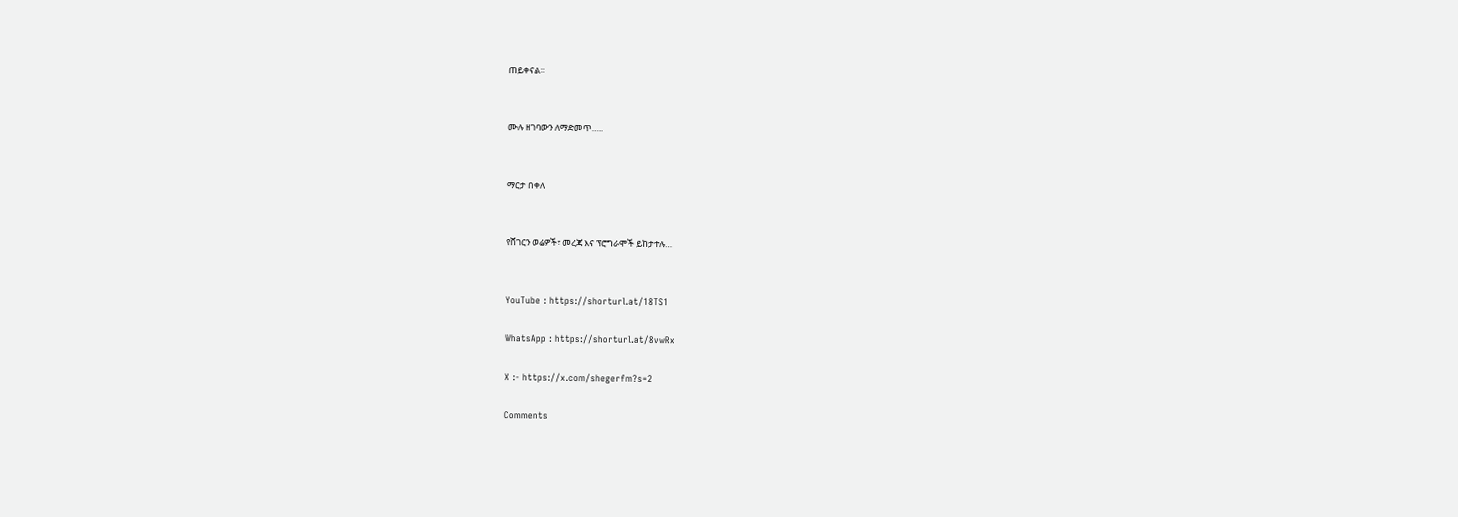ጠይቀናል፡፡


ሙሉ ዘገባውን ለማድመጥ…..


ማርታ በቀለ


የሸገርን ወሬዎች፣ መረጃ እና ፕሮግራሞች ይከታተሉ…


YouTube : https://shorturl.at/18TS1

WhatsApp : https://shorturl.at/8vwRx

X :- https://x.com/shegerfm?s=2

Comments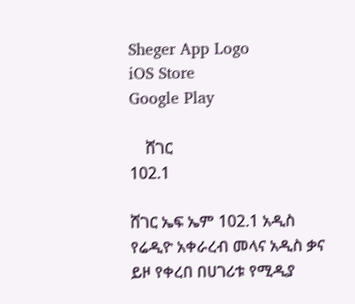Sheger App Logo
iOS Store
Google Play

    ሸገር
102.1

ሸገር ኤፍ ኤም 102.1 አዲስ የሬዲዮ አቀራረብ መላና አዲስ ቃና ይዞ የቀረበ በሀገሪቱ የሚዲያ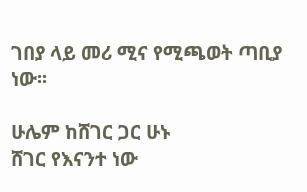ገበያ ላይ መሪ ሚና የሚጫወት ጣቢያ ነው፡፡

ሁሌም ከሸገር ጋር ሁኑ
ሸገር የእናንተ ነው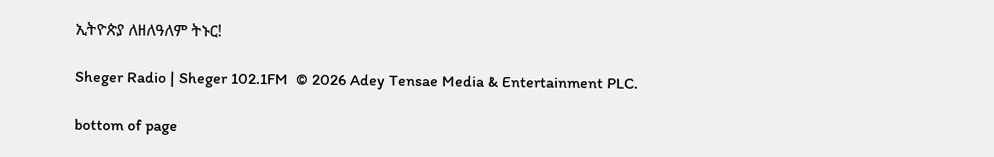ኢትዮጵያ ለዘለዓለም ትኑር!

Sheger Radio | Sheger 102.1FM  © 2026 Adey Tensae Media & Entertainment PLC.

bottom of page